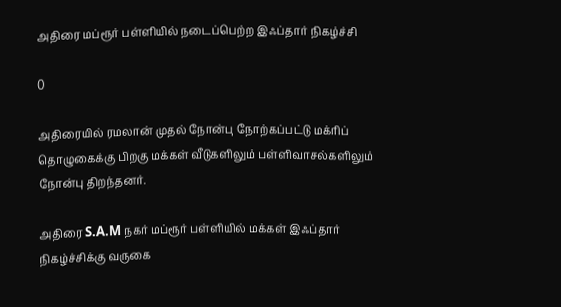அதிரை மப்ரூர் பள்ளியில் நடைப்பெற்ற இஃப்தார் நிகழ்ச்சி

0

அதிரையில் ரமலான் முதல் நோன்பு நோற்கப்பட்டு மக்ரிப் தொழுகைக்கு பிறகு மக்கள் வீடுகளிலும் பள்ளிவாசல்களிலும் நோன்பு திறந்தனர்.

அதிரை S.A.M நகர் மப்ரூர் பள்ளியில் மக்கள் இஃப்தார் நிகழ்ச்சிக்கு வருகை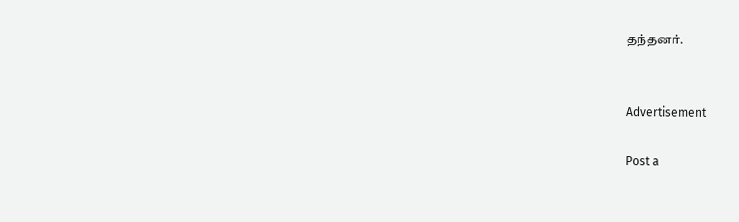தந்தனர்.


Advertisement

Post a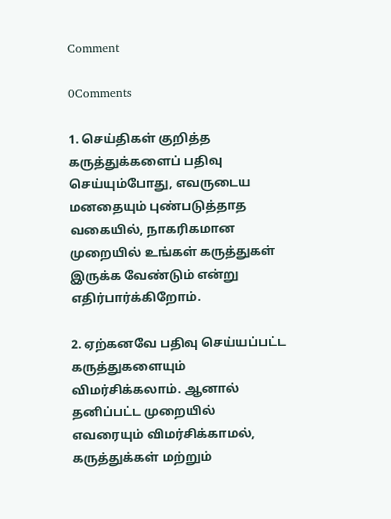Comment

0Comments

1. செய்திகள் குறித்த கருத்துக்களைப் பதிவு செய்யும்போது, எவருடைய மனதையும் புண்படுத்தாத வகையில், நாகரிகமான முறையில் உங்கள் கருத்துகள் இருக்க வேண்டும் என்று எதிர்பார்க்கிறோம்.

2. ஏற்கனவே பதிவு செய்யப்பட்ட கருத்துகளையும் விமர்சிக்கலாம். ஆனால் தனிப்பட்ட முறையில் எவரையும் விமர்சிக்காமல், கருத்துக்கள் மற்றும்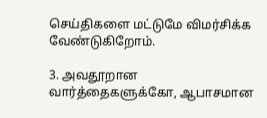செய்திகளை மட்டுமே விமர்சிக்க வேண்டுகிறோம்.

3. அவதூறான வார்த்தைகளுக்கோ, ஆபாசமான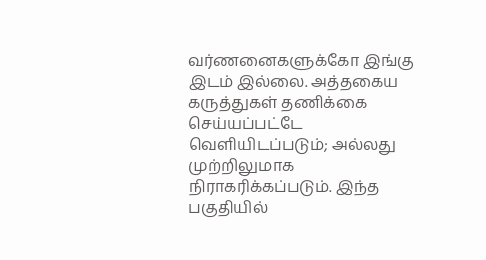வர்ணனைகளுக்கோ இங்கு இடம் இல்லை. அத்தகைய கருத்துகள் தணிக்கை செய்யப்பட்டே வெளியிடப்படும்; அல்லது முற்றிலுமாக நிராகரிக்கப்படும். இந்த பகுதியில்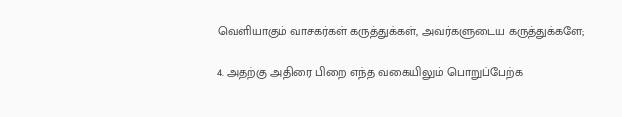வெளியாகும் வாசகர்கள் கருத்துக்கள், அவர்களுடைய கருத்துக்களே;

4. அதற்கு அதிரை பிறை எந்த வகையிலும் பொறுப்பேற்க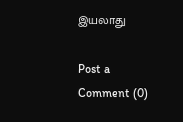இயலாது

Post a Comment (0)